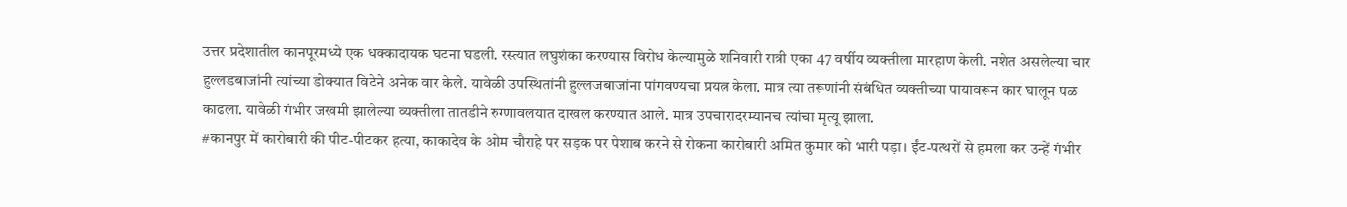उत्तर प्रदेशातील कानपूरमध्ये एक धक्कादायक घटना घडली. रस्त्यात लघुशंका करण्यास विरोध केल्यामुळे शनिवारी रात्री एका 47 वर्षीय व्यक्तीला मारहाण केली. नशेत असलेल्या चार हुल्लडबाजांनी त्यांच्या डोक्यात विटेने अनेक वार केले. यावेळी उपस्थितांनी हुल्लजबाजांना पांगवण्यचा प्रयत्न केला. मात्र त्या तरूणांनी संबंधित व्यक्तीच्या पायावरून कार घालून पळ काढला. यावेळी गंभीर जखमी झालेल्या व्यक्तीला तातडीने रुग्णावलयात दाखल करण्यात आले. मात्र उपचारादरम्यानच त्यांचा मृत्यू झाला.
#कानपुर में कारोबारी की पीट-पीटकर हत्या, काकादेव के ओम चौराहे पर सड़क पर पेशाब करने से रोकना कारोबारी अमित कुमार को भारी पड़ा। ईंट-पत्थरों से हमला कर उन्हें गंभीर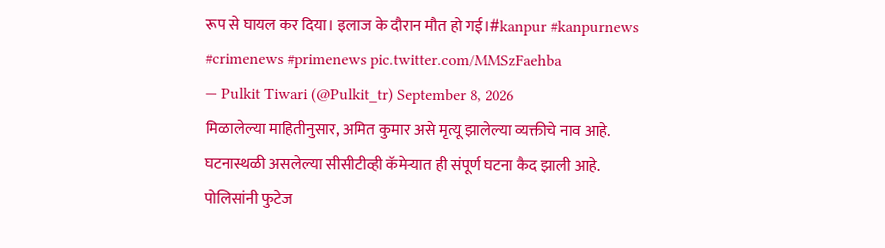रूप से घायल कर दिया। इलाज के दौरान मौत हो गई।#kanpur #kanpurnews #crimenews #primenews pic.twitter.com/MMSzFaehba
— Pulkit Tiwari (@Pulkit_tr) September 8, 2026
मिळालेल्या माहितीनुसार, अमित कुमार असे मृत्यू झालेल्या व्यक्तीचे नाव आहे. घटनास्थळी असलेल्या सीसीटीव्ही कॅमेऱ्यात ही संपूर्ण घटना कैद झाली आहे. पोलिसांनी फुटेज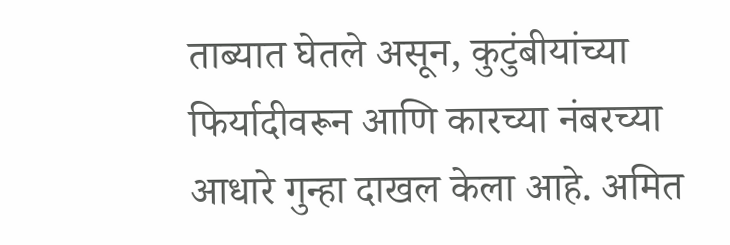ताब्यात घेतले असून, कुटुंबीयांच्या फिर्यादीवरून आणि कारच्या नंबरच्या आधारे गुन्हा दाखल केला आहे. अमित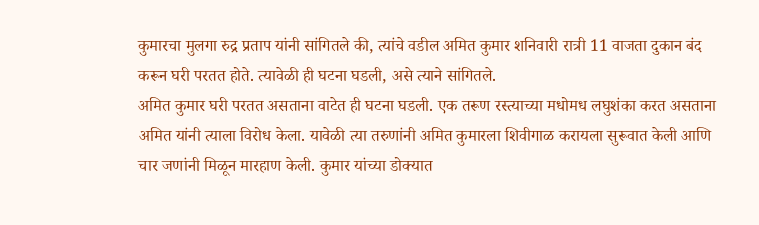कुमारचा मुलगा रुद्र प्रताप यांनी सांगितले की, त्यांचे वडील अमित कुमार शनिवारी रात्री 11 वाजता दुकान बंद करून घरी परतत होते. त्यावेळी ही घटना घडली, असे त्याने सांगितले.
अमित कुमार घरी परतत असताना वाटेत ही घटना घडली. एक तरूण रस्त्याच्या मधोमध लघुशंका करत असताना अमित यांनी त्याला विरोध केला. यावेळी त्या तरुणांनी अमित कुमारला शिवीगाळ करायला सुरूवात केली आणि चार जणांनी मिळून मारहाण केली. कुमार यांच्या डोक्यात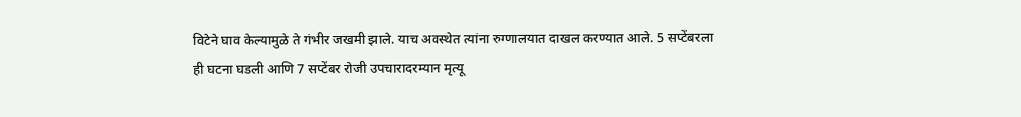विटेने घाव केल्यामुळे ते गंभीर जखमी झाले. याच अवस्थेत त्यांना रुग्णालयात दाखल करण्यात आले. 5 सप्टेंबरला ही घटना घडली आणि 7 सप्टेंबर रोजी उपचारादरम्यान मृत्यू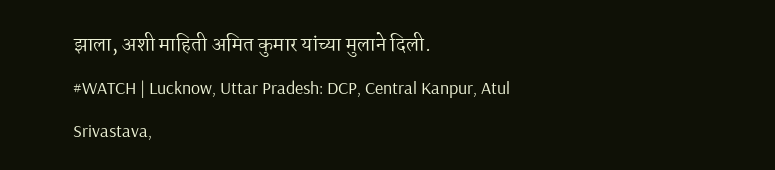झाला, अशी माहिती अमित कुमार यांच्या मुलाने दिली.
#WATCH | Lucknow, Uttar Pradesh: DCP, Central Kanpur, Atul Srivastava,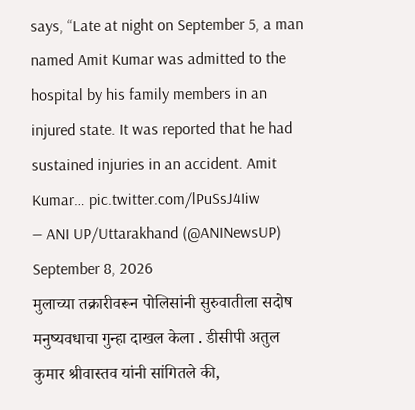says, “Late at night on September 5, a man named Amit Kumar was admitted to the hospital by his family members in an injured state. It was reported that he had sustained injuries in an accident. Amit Kumar… pic.twitter.com/lPuSsJ4Iiw
— ANI UP/Uttarakhand (@ANINewsUP) September 8, 2026
मुलाच्या तक्रारीवरून पोलिसांनी सुरुवातीला सदोष मनुष्यवधाचा गुन्हा दाखल केला . डीसीपी अतुल कुमार श्रीवास्तव यांनी सांगितले की,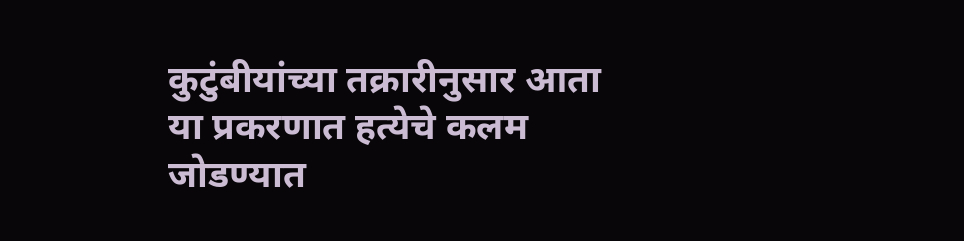कुटुंबीयांच्या तक्रारीनुसार आता या प्रकरणात हत्येचे कलम जोडण्यात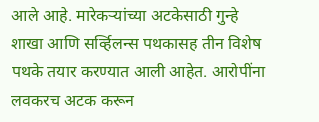आले आहे. मारेकऱ्यांच्या अटकेसाठी गुन्हे शाखा आणि सर्व्हिलन्स पथकासह तीन विशेष पथके तयार करण्यात आली आहेत. आरोपींना लवकरच अटक करून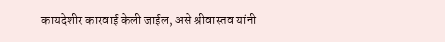कायदेशीर कारवाई केली जाईल, असे श्रीवास्तव यांनी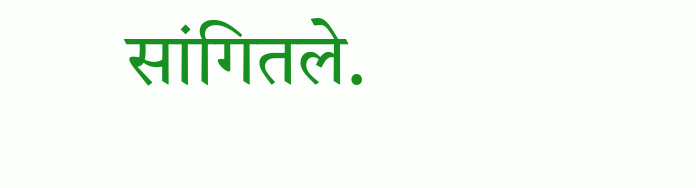सांगितले.